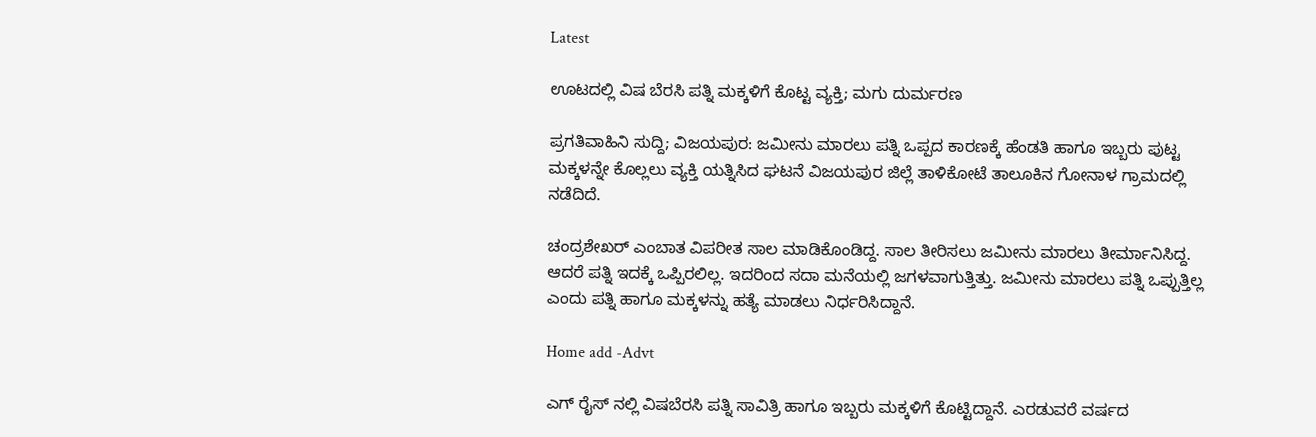Latest

ಊಟದಲ್ಲಿ ವಿಷ ಬೆರಸಿ ಪತ್ನಿ ಮಕ್ಕಳಿಗೆ ಕೊಟ್ಟ ವ್ಯಕ್ತಿ; ಮಗು ದುರ್ಮರಣ

ಪ್ರಗತಿವಾಹಿನಿ ಸುದ್ದಿ; ವಿಜಯಪುರ: ಜಮೀನು ಮಾರಲು ಪತ್ನಿ ಒಪ್ಪದ ಕಾರಣಕ್ಕೆ ಹೆಂಡತಿ ಹಾಗೂ ಇಬ್ಬರು ಪುಟ್ಟ ಮಕ್ಕಳನ್ನೇ ಕೊಲ್ಲಲು ವ್ಯಕ್ತಿ ಯತ್ನಿಸಿದ ಘಟನೆ ವಿಜಯಪುರ ಜಿಲ್ಲೆ ತಾಳಿಕೋಟೆ ತಾಲೂಕಿನ ಗೋನಾಳ ಗ್ರಾಮದಲ್ಲಿ ನಡೆದಿದೆ.

ಚಂದ್ರಶೇಖರ್ ಎಂಬಾತ ವಿಪರೀತ ಸಾಲ ಮಾಡಿಕೊಂಡಿದ್ದ. ಸಾಲ ತೀರಿಸಲು ಜಮೀನು ಮಾರಲು ತೀರ್ಮಾನಿಸಿದ್ದ. ಆದರೆ ಪತ್ನಿ ಇದಕ್ಕೆ ಒಪ್ಪಿರಲಿಲ್ಲ. ಇದರಿಂದ ಸದಾ ಮನೆಯಲ್ಲಿ ಜಗಳವಾಗುತ್ತಿತ್ತು. ಜಮೀನು ಮಾರಲು ಪತ್ನಿ ಒಪ್ಪುತ್ತಿಲ್ಲ ಎಂದು ಪತ್ನಿ ಹಾಗೂ ಮಕ್ಕಳನ್ನು ಹತ್ಯೆ ಮಾಡಲು ನಿರ್ಧರಿಸಿದ್ದಾನೆ.

Home add -Advt

ಎಗ್ ರೈಸ್ ನಲ್ಲಿ ವಿಷಬೆರಸಿ ಪತ್ನಿ ಸಾವಿತ್ರಿ ಹಾಗೂ ಇಬ್ಬರು ಮಕ್ಕಳಿಗೆ ಕೊಟ್ಟಿದ್ದಾನೆ. ಎರಡುವರೆ ವರ್ಷದ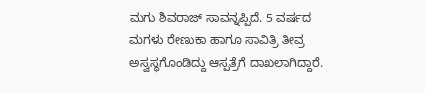ಮಗು ಶಿವರಾಜ್ ಸಾವನ್ನಪ್ಪಿದೆ. 5 ವರ್ಷದ ಮಗಳು ರೇಣುಕಾ ಹಾಗೂ ಸಾವಿತ್ರಿ ತೀವ್ರ ಅಸ್ವಸ್ಥಗೊಂಡಿದ್ದು ಆಸ್ಪತ್ರೆಗೆ ದಾಖಲಾಗಿದ್ದಾರೆ.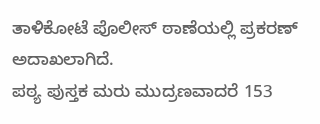ತಾಳಿಕೋಟೆ ಪೊಲೀಸ್ ಠಾಣೆಯಲ್ಲಿ ಪ್ರಕರಣ್ ಅದಾಖಲಾಗಿದೆ.
ಪಠ್ಯ ಪುಸ್ತಕ ಮರು ಮುದ್ರಣವಾದರೆ 153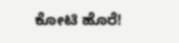ಕೋಟಿ ಹೊರೆ!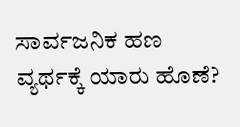ಸಾರ್ವಜನಿಕ ಹಣ ವ್ಯರ್ಥಕ್ಕೆ ಯಾರು ಹೊಣೆ?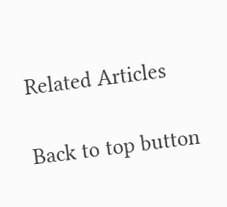Related Articles

Back to top button